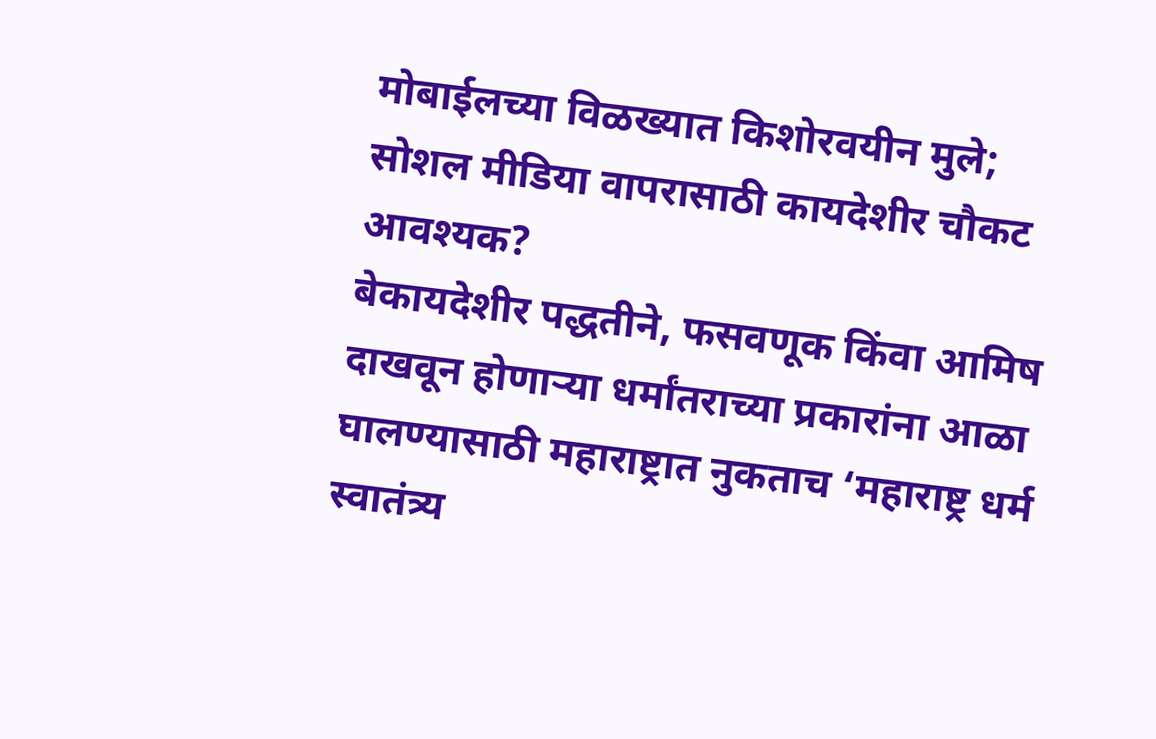मोबाईलच्या विळख्यात किशोरवयीन मुले; सोशल मीडिया वापरासाठी कायदेशीर चौकट आवश्यक?
बेकायदेशीर पद्धतीने, फसवणूक किंवा आमिष दाखवून होणाऱ्या धर्मांतराच्या प्रकारांना आळा घालण्यासाठी महाराष्ट्रात नुकताच ‘महाराष्ट्र धर्म स्वातंत्र्य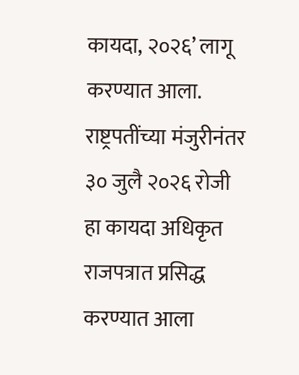कायदा, २०२६’ लागू करण्यात आला. राष्ट्रपतींच्या मंजुरीनंतर ३० जुलै २०२६ रोजी हा कायदा अधिकृत राजपत्रात प्रसिद्ध करण्यात आला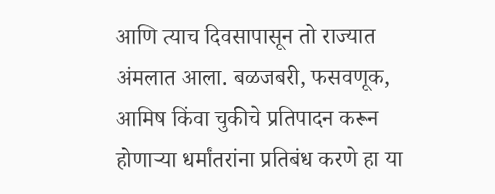आणि त्याच दिवसापासून तो राज्यात अंमलात आला. बळजबरी, फसवणूक, आमिष किंवा चुकीचे प्रतिपादन करून होणाऱ्या धर्मांतरांना प्रतिबंध करणे हा या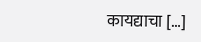कायद्याचा […]